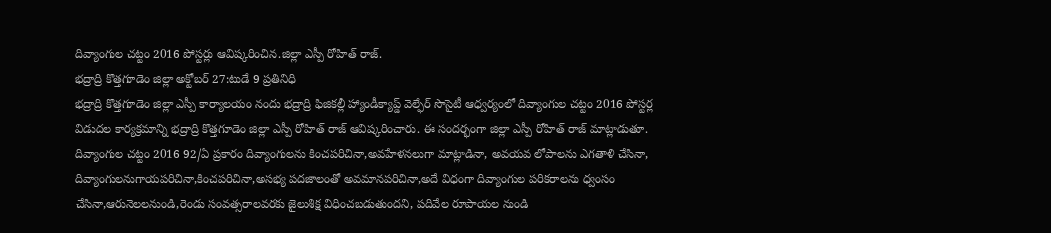దివ్యాంగుల చట్టం 2016 పోస్టర్లు ఆవిష్కరించిన.జిల్లా ఎస్పీ రోహిత్ రాజ్.
భద్రాద్రి కొత్తగూడెం జిల్లా అక్టోబర్ 27:టుడే 9 ప్రతినిధి
భద్రాద్రి కొత్తగూడెం జిల్లా ఎస్పీ కార్యాలయం నందు భద్రాద్రి ఫిజికల్లీ హ్యాండీక్యాప్డ్ వెల్ఫేర్ సొసైటీ ఆధ్వర్యంలో దివ్యాంగుల చట్టం 2016 పోస్టర్ల విడుదల కార్యక్రమాన్ని భద్రాద్రి కొత్తగూడెం జిల్లా ఎస్పీ రోహిత్ రాజ్ ఆవిష్కరించారు. ఈ సందర్భంగా జిల్లా ఎస్పీ రోహిత్ రాజ్ మాట్లాడుతూ. దివ్యాంగుల చట్టం 2016 92/ఏ ప్రకారం దివ్యాంగులను కించపరిచినా,అవహేళనలుగా మాట్లాడినా, అవయవ లోపాలను ఎగతాళి చేసినా, దివ్యాంగులనుగాయపరిచినా,కించపరిచినా,అసభ్య పదజాలంతో అవమానపరిచినా,అదే విధంగా దివ్యాంగుల పరికరాలను ధ్వంసం చేసినా,ఆరునెలలనుండి,రెండు సంవత్సరాలవరకు జైలుశిక్ష విధించబడుతుందని, పదివేల రూపాయల నుండి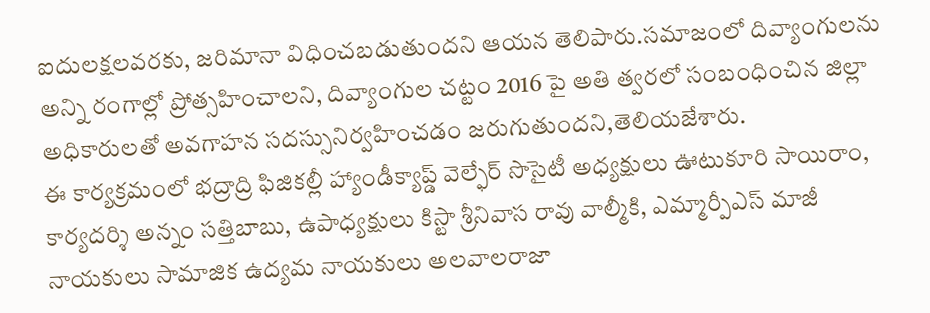ఐదులక్షలవరకు, జరిమానా విధించబడుతుందని ఆయన తెలిపారు.సమాజంలో దివ్యాంగులను అన్ని రంగాల్లో ప్రోత్సహించాలని, దివ్యాంగుల చట్టం 2016 పై అతి త్వరలో సంబంధించిన జిల్లా అధికారులతో అవగాహన సదస్సునిర్వహించడం జరుగుతుందని,తెలియజేశారు.
ఈ కార్యక్రమంలో భద్రాద్రి ఫిజికల్లీ హ్యాండీక్యాప్డ్ వెల్ఫేర్ సొసైటీ అధ్యక్షులు ఊటుకూరి సాయిరాం, కార్యదర్శి అన్నం సత్తిబాబు, ఉపాధ్యక్షులు కిస్టా శ్రీనివాస రావు వాల్మీకి, ఎమ్మార్పీఎస్ మాజీ నాయకులు సామాజిక ఉద్యమ నాయకులు అలవాలరాజా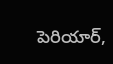పెరియార్,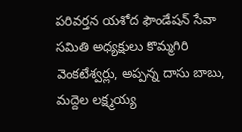పరివర్తన యశోద ఫౌండేషన్ సేవా సమితి అధ్యక్షులు కొమ్మగిరి వెంకటేశ్వర్లు, అప్పన్న దాసు బాబు, మద్దెల లక్ష్మయ్య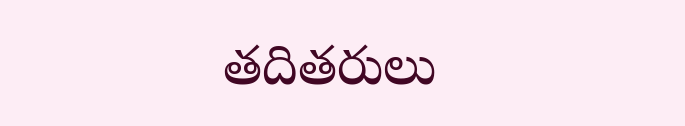తదితరులు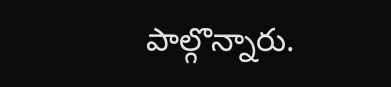పాల్గొన్నారు.